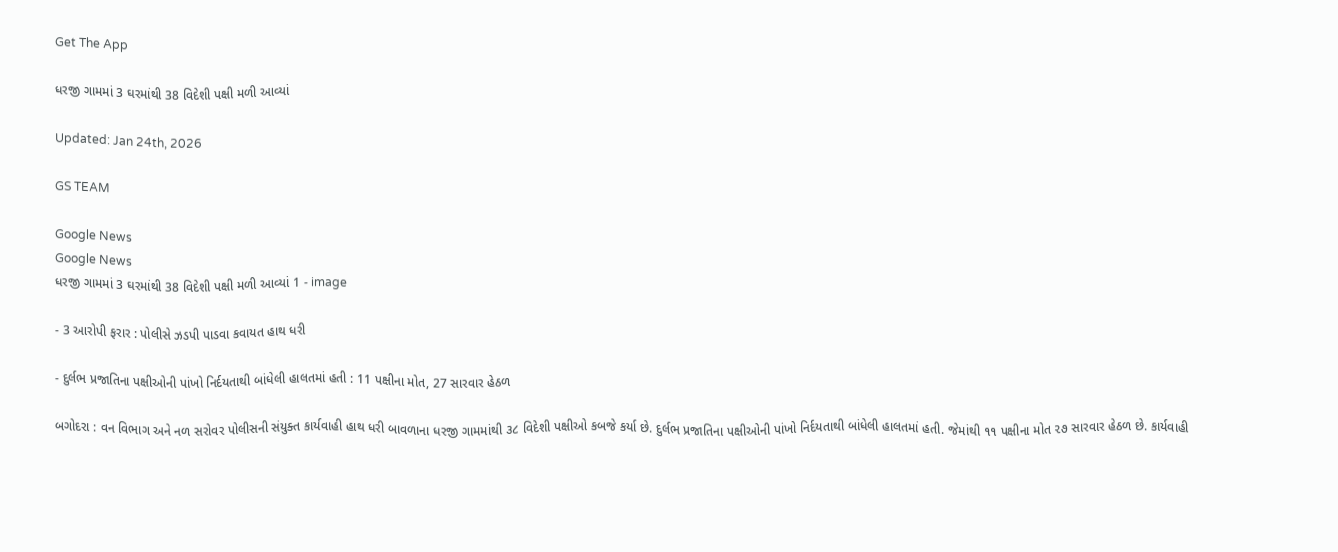Get The App

ધરજી ગામમાં 3 ઘરમાંથી 38 વિદેશી પક્ષી મળી આવ્યાં

Updated: Jan 24th, 2026

GS TEAM

Google News
Google News
ધરજી ગામમાં 3 ઘરમાંથી 38 વિદેશી પક્ષી મળી આવ્યાં 1 - image

- 3 આરોપી ફરાર : પોલીસે ઝડપી પાડવા કવાયત હાથ ધરી

- દુર્લભ પ્રજાતિના પક્ષીઓની પાંખો નિર્દયતાથી બાંધેલી હાલતમાં હતી : 11 પક્ષીના મોત, 27 સારવાર હેઠળ

બગોદરા : વન વિભાગ અને નળ સરોવર પોલીસની સંયુક્ત કાર્યવાહી હાથ ધરી બાવળાના ધરજી ગામમાંથી ૩૮ વિદેશી પક્ષીઓ કબજે કર્યા છે. દુર્લભ પ્રજાતિના પક્ષીઓની પાંખો નિર્દયતાથી બાંધેલી હાલતમાં હતી. જેમાંથી ૧૧ પક્ષીના મોત ૨૭ સારવાર હેઠળ છે. કાર્યવાહી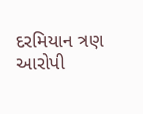દરમિયાન ત્રણ આરોપી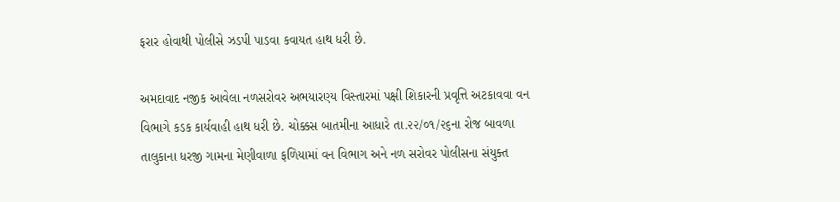ફરાર હોવાથી પોલીસે ઝડપી પાડવા કવાયત હાથ ધરી છે.

અમદાવાદ નજીક આવેલા નળસરોવર અભયારણ્ય વિસ્તારમાં પક્ષી શિકારની પ્રવૃત્તિ અટકાવવા વન વિભાગે કડક કાર્યવાહી હાથ ધરી છે. ચોક્કસ બાતમીના આધારે તા.૨૨/૦૧/૨૬ના રોજ બાવળા તાલુકાના ધરજી ગામના મેણીવાળા ફળિયામાં વન વિભાગ અને નળ સરોવર પોલીસના સંયુક્ત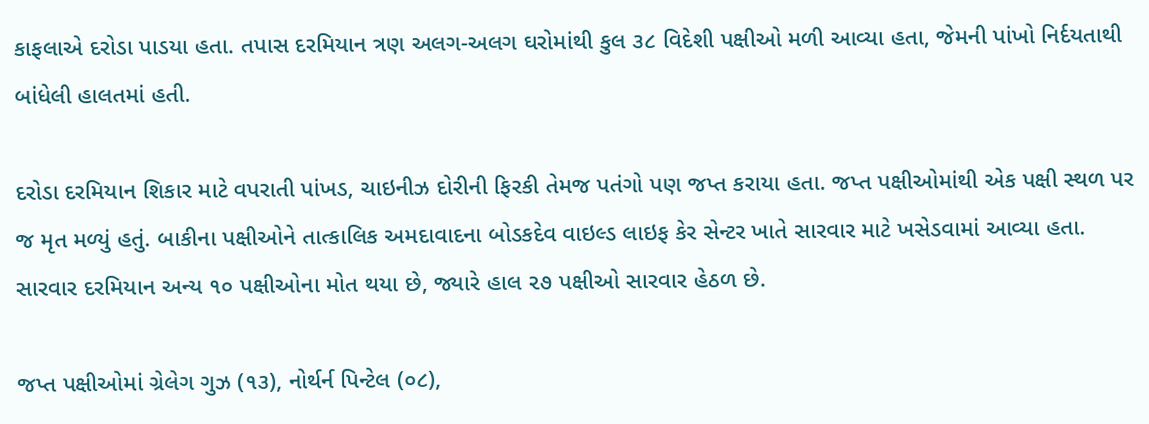કાફલાએ દરોડા પાડયા હતા. તપાસ દરમિયાન ત્રણ અલગ-અલગ ઘરોમાંથી કુલ ૩૮ વિદેશી પક્ષીઓ મળી આવ્યા હતા, જેમની પાંખો નિર્દયતાથી બાંધેલી હાલતમાં હતી.

દરોડા દરમિયાન શિકાર માટે વપરાતી પાંખડ, ચાઇનીઝ દોરીની ફિરકી તેમજ પતંગો પણ જપ્ત કરાયા હતા. જપ્ત પક્ષીઓમાંથી એક પક્ષી સ્થળ પર જ મૃત મળ્યું હતું. બાકીના પક્ષીઓને તાત્કાલિક અમદાવાદના બોડકદેવ વાઇલ્ડ લાઇફ કેર સેન્ટર ખાતે સારવાર માટે ખસેડવામાં આવ્યા હતા. સારવાર દરમિયાન અન્ય ૧૦ પક્ષીઓના મોત થયા છે, જ્યારે હાલ ૨૭ પક્ષીઓ સારવાર હેઠળ છે.

જપ્ત પક્ષીઓમાં ગ્રેલેગ ગુઝ (૧૩), નોર્થર્ન પિન્ટેલ (૦૮),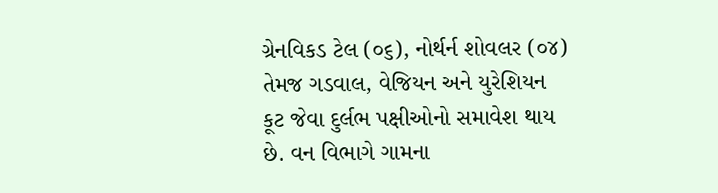ગ્રેનવિકડ ટેલ (૦૬), નોર્થર્ન શોવલર (૦૪) તેમજ ગડવાલ, વેજિયન અને યુરેશિયન કૂટ જેવા દુર્લભ પક્ષીઓનો સમાવેશ થાય છે. વન વિભાગે ગામના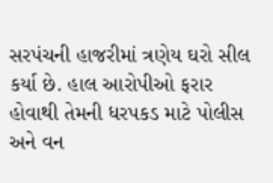સરપંચની હાજરીમાં ત્રણેય ઘરો સીલ કર્યા છે. હાલ આરોપીઓ ફરાર હોવાથી તેમની ધરપકડ માટે પોલીસ અને વન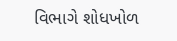વિભાગે શોધખોળ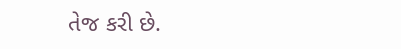તેજ કરી છે.